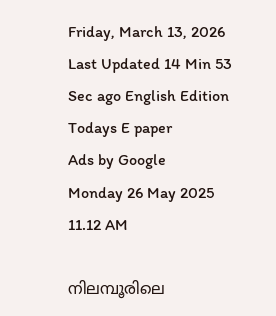Friday, March 13, 2026 Last Updated 14 Min 53 Sec ago English Edition
Todays E paper
Ads by Google
Monday 26 May 2025 11.12 AM

നിലമ്പൂരിലെ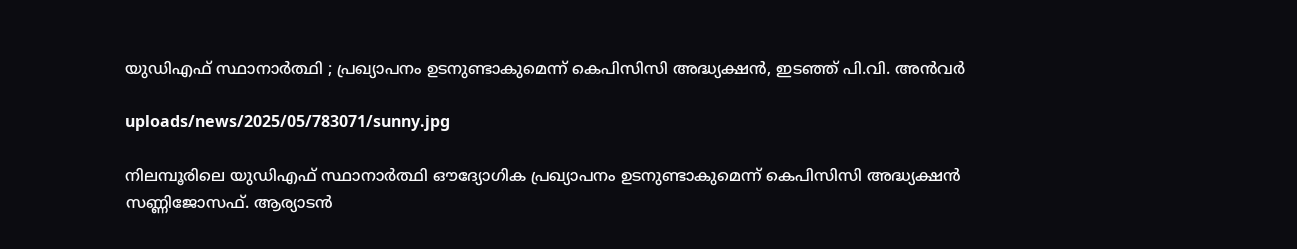യുഡിഎഫ് സ്ഥാനാര്‍ത്ഥി ; പ്രഖ്യാപനം ഉടനുണ്ടാകുമെന്ന് കെപിസിസി അദ്ധ്യക്ഷന്‍, ഇടഞ്ഞ് പി.വി. അന്‍വര്‍

uploads/news/2025/05/783071/sunny.jpg

നിലമ്പൂരിലെ യുഡിഎഫ് സ്ഥാനാര്‍ത്ഥി ഔദ്യോഗിക പ്രഖ്യാപനം ഉടനുണ്ടാകുമെന്ന് കെപിസിസി അദ്ധ്യക്ഷന്‍ സണ്ണിജോസഫ്. ആര്യാടന്‍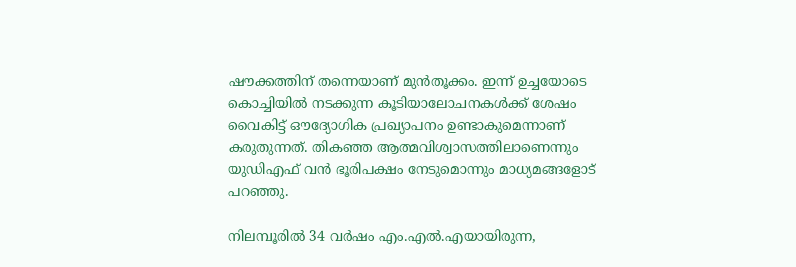ഷൗക്കത്തിന് തന്നെയാണ് മുന്‍തൂക്കം. ഇന്ന് ഉച്ചയോടെ കൊച്ചിയില്‍ നടക്കുന്ന കൂടിയാലോചനകള്‍ക്ക് ശേഷം വൈകിട്ട് ഔദ്യോഗിക പ്രഖ്യാപനം ഉണ്ടാകുമെന്നാണ് കരുതുന്നത്. തികഞ്ഞ ആത്മവിശ്വാസത്തിലാണെന്നും യുഡിഎഫ് വന്‍ ഭൂരിപക്ഷം നേടുമൊന്നും മാധ്യമങ്ങളോട് പറഞ്ഞു.

നിലമ്പൂരില്‍ 34 വര്‍ഷം എം.എല്‍.എയായിരുന്ന,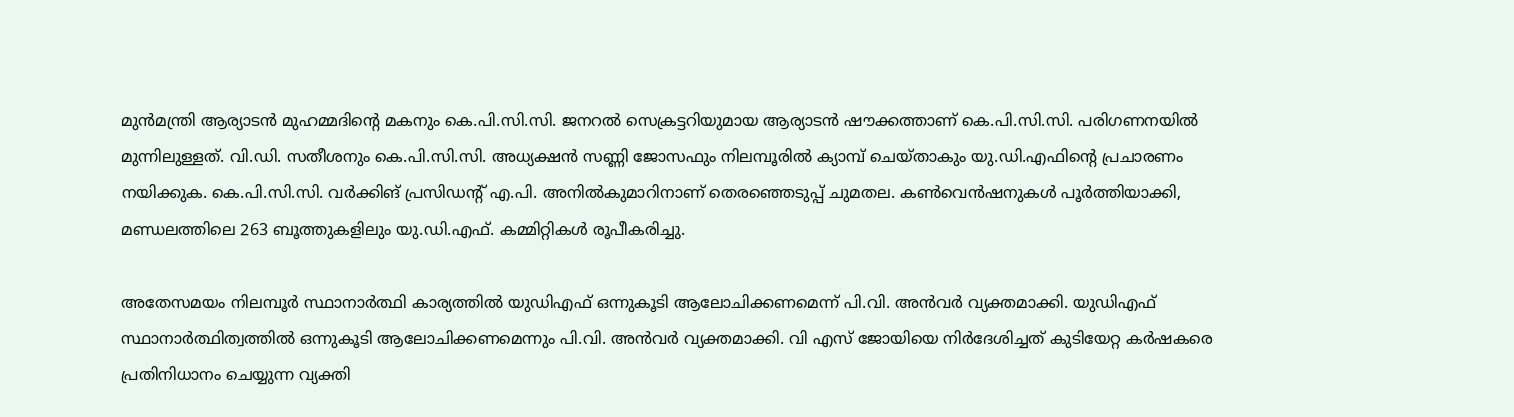മുന്‍മന്ത്രി ആര്യാടന്‍ മുഹമ്മദിന്റെ മകനും കെ.പി.സി.സി. ജനറല്‍ സെക്രട്ടറിയുമായ ആര്യാടന്‍ ഷൗക്കത്താണ് കെ.പി.സി.സി. പരിഗണനയില്‍ മുന്നിലുള്ളത്. വി.ഡി. സതീശനും കെ.പി.സി.സി. അധ്യക്ഷന്‍ സണ്ണി ജോസഫും നിലമ്പൂരില്‍ ക്യാമ്പ് ചെയ്താകും യു.ഡി.എഫിന്റെ പ്രചാരണം നയിക്കുക. കെ.പി.സി.സി. വര്‍ക്കിങ് പ്രസിഡന്റ് എ.പി. അനില്‍കുമാറിനാണ് തെരഞ്ഞെടുപ്പ് ചുമതല. കണ്‍വെന്‍ഷനുകള്‍ പൂര്‍ത്തിയാക്കി, മണ്ഡലത്തിലെ 263 ബൂത്തുകളിലും യു.ഡി.എഫ്. കമ്മിറ്റികള്‍ രൂപീകരിച്ചു.

അതേസമയം നിലമ്പൂര്‍ സ്ഥാനാര്‍ത്ഥി കാര്യത്തില്‍ യുഡിഎഫ് ഒന്നുകൂടി ആലോചിക്കണമെന്ന് പി.വി. അന്‍വര്‍ വ്യക്തമാക്കി. യുഡിഎഫ് സ്ഥാനാര്‍ത്ഥിത്വത്തില്‍ ഒന്നുകൂടി ആലോചിക്കണമെന്നും പി.വി. അന്‍വര്‍ വ്യക്തമാക്കി. വി എസ് ജോയിയെ നിര്‍ദേശിച്ചത് കുടിയേറ്റ കര്‍ഷകരെ പ്രതിനിധാനം ചെയ്യുന്ന വ്യക്തി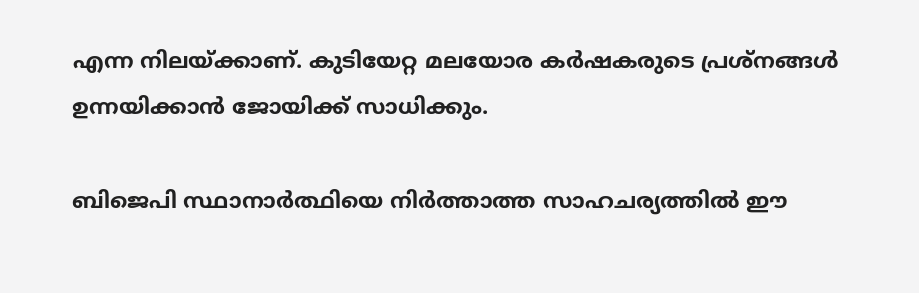എന്ന നിലയ്ക്കാണ്. കുടിയേറ്റ മലയോര കര്‍ഷകരുടെ പ്രശ്‌നങ്ങള്‍ ഉന്നയിക്കാന്‍ ജോയിക്ക് സാധിക്കും.

ബിജെപി സ്ഥാനാര്‍ത്ഥിയെ നിര്‍ത്താത്ത സാഹചര്യത്തില്‍ ഈ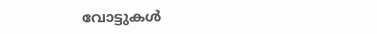വോട്ടുകള്‍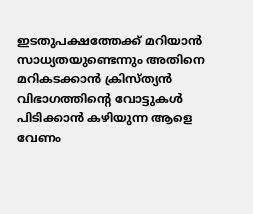ഇടതുപക്ഷത്തേക്ക് മറിയാന്‍ സാധ്യതയുണ്ടെന്നും അതിനെ മറികടക്കാന്‍ ക്രിസ്ത്യന്‍ വിഭാഗത്തിന്റെ വോട്ടുകള്‍ പിടിക്കാന്‍ കഴിയുന്ന ആളെ വേണം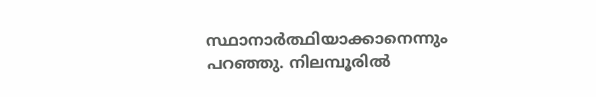സ്ഥാനാര്‍ത്ഥിയാക്കാനെന്നും പറഞ്ഞു. നിലമ്പൂരില്‍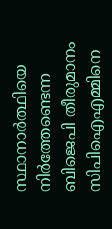സ്ഥാനാര്‍ത്ഥിയെ നിര്‍ത്തേണ്ടെന്ന ബിജെപി തീരുമാനം സിപിഐഎമ്മിനെ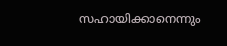സഹായിക്കാനെന്നും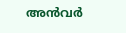അന്‍വര്‍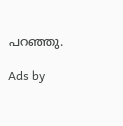പറഞ്ഞു.

Ads by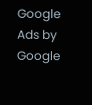Google
Ads by Google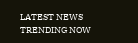LATEST NEWS
TRENDING NOW